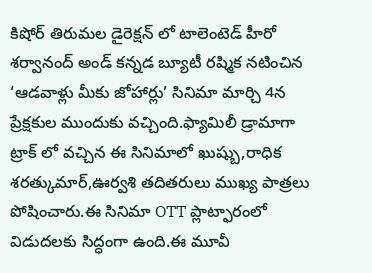కిషోర్ తిరుమల డైరెక్షన్ లో టాలెంటెడ్ హీరో శర్వానంద్ అండ్ కన్నడ బ్యూటీ రష్మిక నటించిన ‘ఆడవాళ్లు మీకు జోహార్లు’ సినిమా మార్చి 4న ప్రేక్షకుల ముందుకు వచ్చింది.ఫ్యామిలీ డ్రామాగా ట్రాక్ లో వచ్చిన ఈ సినిమాలో ఖుష్బు,రాధిక శరత్కుమార్,ఊర్వశి తదితరులు ముఖ్య పాత్రలు పోషించారు.ఈ సినిమా OTT ప్లాట్ఫారంలో విడుదలకు సిద్ధంగా ఉంది.ఈ మూవీ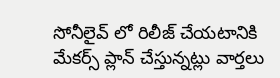సోనీలైవ్ లో రిలీజ్ చేయటానికి మేకర్స్ ప్లాన్ చేస్తున్నట్లు వార్తలు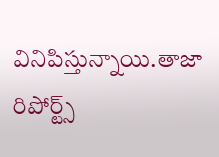వినిపిస్తున్నాయి.తాజా రిపోర్ట్స్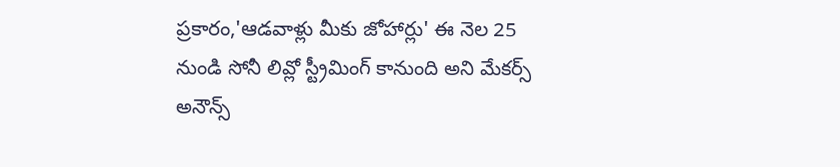ప్రకారం,'ఆడవాళ్లు మీకు జోహార్లు' ఈ నెల 25 నుండి సోనీ లివ్లో స్ట్రీమింగ్ కానుంది అని మేకర్స్ అనౌన్స్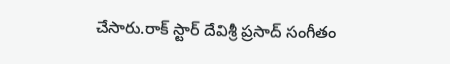చేసారు.రాక్ స్టార్ దేవిశ్రీ ప్రసాద్ సంగీతం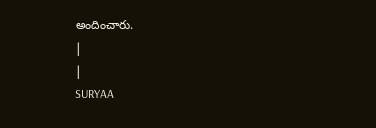అందించారు.
|
|
SURYAA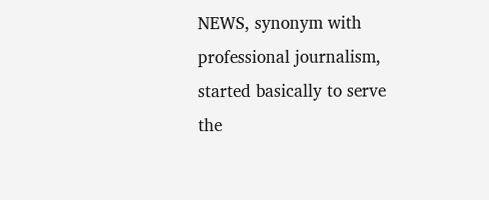NEWS, synonym with professional journalism, started basically to serve the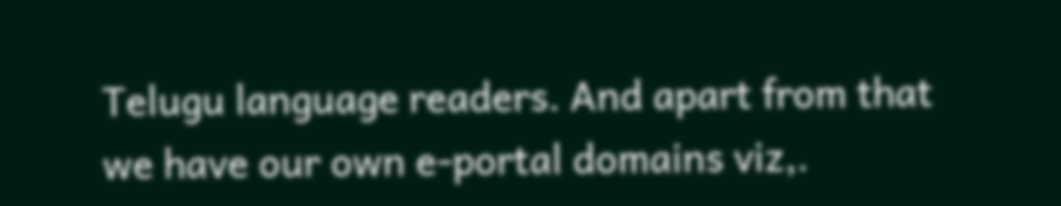Telugu language readers. And apart from that we have our own e-portal domains viz,.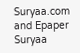Suryaa.com and Epaper Suryaa